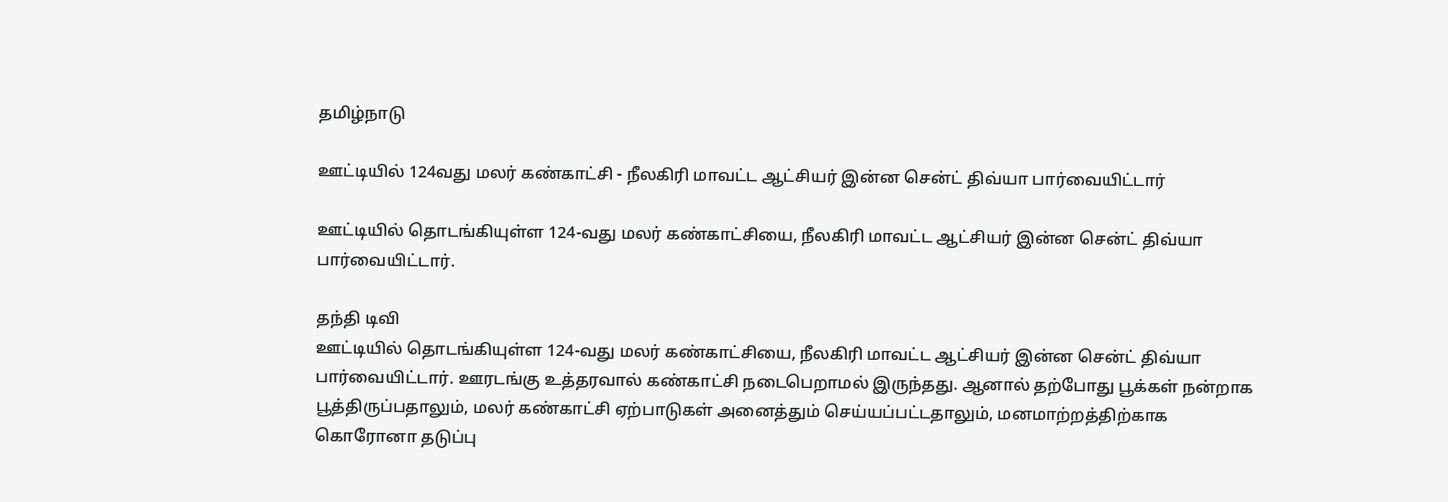தமிழ்நாடு

ஊட்டியில் 124வது மலர் கண்காட்சி - நீலகிரி மாவட்ட ஆட்சியர் இன்ன சென்ட் திவ்யா பார்வையிட்டார்

ஊட்டியில் தொடங்கியுள்ள 124-வது மலர் கண்காட்சியை, நீலகிரி மாவட்ட ஆட்சியர் இன்ன சென்ட் திவ்யா பார்வையிட்டார்.

தந்தி டிவி
ஊட்டியில் தொடங்கியுள்ள 124-வது மலர் கண்காட்சியை, நீலகிரி மாவட்ட ஆட்சியர் இன்ன சென்ட் திவ்யா பார்வையிட்டார். ஊரடங்கு உத்தரவால் கண்காட்சி நடைபெறாமல் இருந்தது. ஆனால் தற்போது பூக்கள் நன்றாக பூத்திருப்பதாலும், மலர் கண்காட்சி ஏற்பாடுகள் அனைத்தும் செய்யப்பட்டதாலும், மனமாற்றத்திற்காக கொரோனா தடுப்பு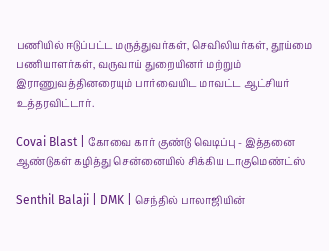பணியில் ஈடுப்பட்ட மருத்துவர்கள், செவிலியர்கள், தூய்மை பணியாளர்கள், வருவாய் துறையினர் மற்றும் இராணுவத்தினரையும் பார்வையிட மாவட்ட ஆட்சியர் உத்தரவிட்டார்.

Covai Blast | கோவை கார் குண்டு வெடிப்பு - இத்தனை ஆண்டுகள் கழித்து சென்னையில் சிக்கிய டாகுமெண்ட்ஸ்

Senthil Balaji | DMK | செந்தில் பாலாஜியின்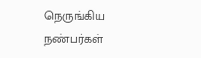நெருங்கிய நண்பர்கள்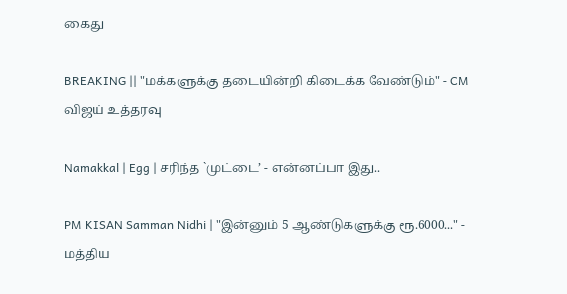கைது

BREAKING || "மக்களுக்கு தடையின்றி கிடைக்க வேண்டும்" - CM விஜய் உத்தரவு

Namakkal | Egg | சரிந்த `முட்டை’ - என்னப்பா இது..

PM KISAN Samman Nidhi | "இன்னும் 5 ஆண்டுகளுக்கு ரூ.6000..." - மத்திய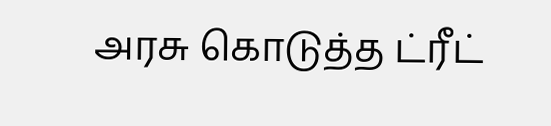அரசு கொடுத்த ட்ரீட்